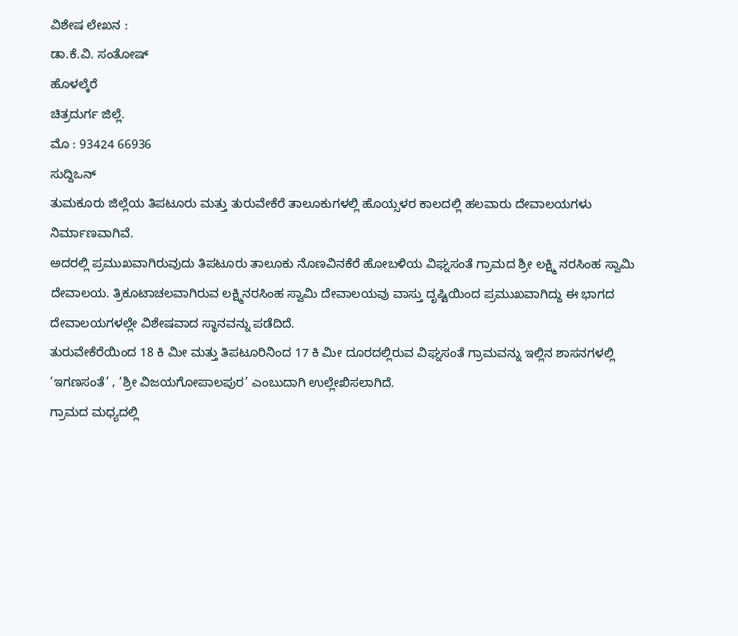ವಿಶೇಷ ಲೇಖನ :
ಡಾ.ಕೆ.ವಿ. ಸಂತೋಷ್
ಹೊಳಲ್ಕೆರೆ
ಚಿತ್ರದುರ್ಗ ಜಿಲ್ಲೆ.
ಮೊ : 93424 66936
ಸುದ್ದಿಒನ್
ತುಮಕೂರು ಜಿಲ್ಲೆಯ ತಿಪಟೂರು ಮತ್ತು ತುರುವೇಕೆರೆ ತಾಲೂಕುಗಳಲ್ಲಿ ಹೊಯ್ಸಳರ ಕಾಲದಲ್ಲಿ ಹಲವಾರು ದೇವಾಲಯಗಳು ನಿರ್ಮಾಣವಾಗಿವೆ.
ಅದರಲ್ಲಿ ಪ್ರಮುಖವಾಗಿರುವುದು ತಿಪಟೂರು ತಾಲೂಕು ನೊಣವಿನಕೆರೆ ಹೋಬಳಿಯ ವಿಘ್ನಸಂತೆ ಗ್ರಾಮದ ಶ್ರೀ ಲಕ್ಷ್ಮಿ ನರಸಿಂಹ ಸ್ವಾಮಿ ದೇವಾಲಯ. ತ್ರಿಕೂಟಾಚಲವಾಗಿರುವ ಲಕ್ಷ್ಮಿನರಸಿಂಹ ಸ್ವಾಮಿ ದೇವಾಲಯವು ವಾಸ್ತು ದೃಷ್ಟಿಯಿಂದ ಪ್ರಮುಖವಾಗಿದ್ದು ಈ ಭಾಗದ ದೇವಾಲಯಗಳಲ್ಲೇ ವಿಶೇಷವಾದ ಸ್ಥಾನವನ್ನು ಪಡೆದಿದೆ.
ತುರುವೇಕೆರೆಯಿಂದ 18 ಕಿ ಮೀ ಮತ್ತು ತಿಪಟೂರಿನಿಂದ 17 ಕಿ ಮೀ ದೂರದಲ್ಲಿರುವ ವಿಘ್ನಸಂತೆ ಗ್ರಾಮವನ್ನು ಇಲ್ಲಿನ ಶಾಸನಗಳಲ್ಲಿ ‘ಇಗಣಸಂತೆ’ , ‘ಶ್ರೀ ವಿಜಯಗೋಪಾಲಪುರ’ ಎಂಬುದಾಗಿ ಉಲ್ಲೇಖಿಸಲಾಗಿದೆ.
ಗ್ರಾಮದ ಮಧ್ಯದಲ್ಲಿ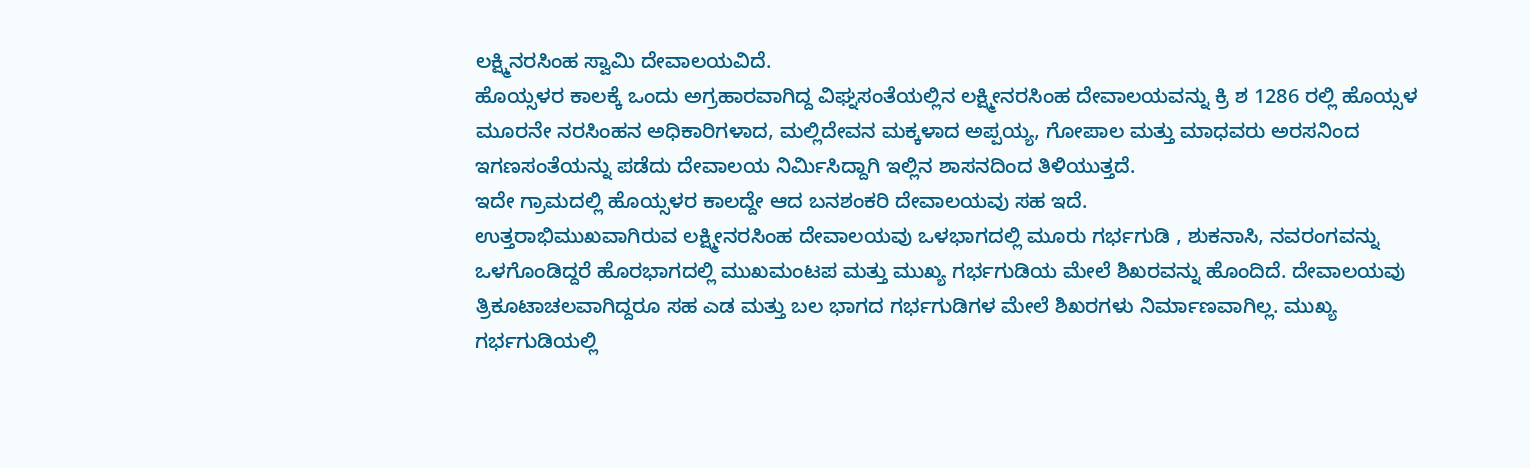ಲಕ್ಷ್ಮಿನರಸಿಂಹ ಸ್ವಾಮಿ ದೇವಾಲಯವಿದೆ.
ಹೊಯ್ಸಳರ ಕಾಲಕ್ಕೆ ಒಂದು ಅಗ್ರಹಾರವಾಗಿದ್ದ ವಿಘ್ನಸಂತೆಯಲ್ಲಿನ ಲಕ್ಷ್ಮೀನರಸಿಂಹ ದೇವಾಲಯವನ್ನು ಕ್ರಿ ಶ 1286 ರಲ್ಲಿ ಹೊಯ್ಸಳ ಮೂರನೇ ನರಸಿಂಹನ ಅಧಿಕಾರಿಗಳಾದ, ಮಲ್ಲಿದೇವನ ಮಕ್ಕಳಾದ ಅಪ್ಪಯ್ಯ, ಗೋಪಾಲ ಮತ್ತು ಮಾಧವರು ಅರಸನಿಂದ ಇಗಣಸಂತೆಯನ್ನು ಪಡೆದು ದೇವಾಲಯ ನಿರ್ಮಿಸಿದ್ದಾಗಿ ಇಲ್ಲಿನ ಶಾಸನದಿಂದ ತಿಳಿಯುತ್ತದೆ.
ಇದೇ ಗ್ರಾಮದಲ್ಲಿ ಹೊಯ್ಸಳರ ಕಾಲದ್ದೇ ಆದ ಬನಶಂಕರಿ ದೇವಾಲಯವು ಸಹ ಇದೆ.
ಉತ್ತರಾಭಿಮುಖವಾಗಿರುವ ಲಕ್ಷ್ಮೀನರಸಿಂಹ ದೇವಾಲಯವು ಒಳಭಾಗದಲ್ಲಿ ಮೂರು ಗರ್ಭಗುಡಿ , ಶುಕನಾಸಿ, ನವರಂಗವನ್ನು ಒಳಗೊಂಡಿದ್ದರೆ ಹೊರಭಾಗದಲ್ಲಿ ಮುಖಮಂಟಪ ಮತ್ತು ಮುಖ್ಯ ಗರ್ಭಗುಡಿಯ ಮೇಲೆ ಶಿಖರವನ್ನು ಹೊಂದಿದೆ. ದೇವಾಲಯವು ತ್ರಿಕೂಟಾಚಲವಾಗಿದ್ದರೂ ಸಹ ಎಡ ಮತ್ತು ಬಲ ಭಾಗದ ಗರ್ಭಗುಡಿಗಳ ಮೇಲೆ ಶಿಖರಗಳು ನಿರ್ಮಾಣವಾಗಿಲ್ಲ. ಮುಖ್ಯ ಗರ್ಭಗುಡಿಯಲ್ಲಿ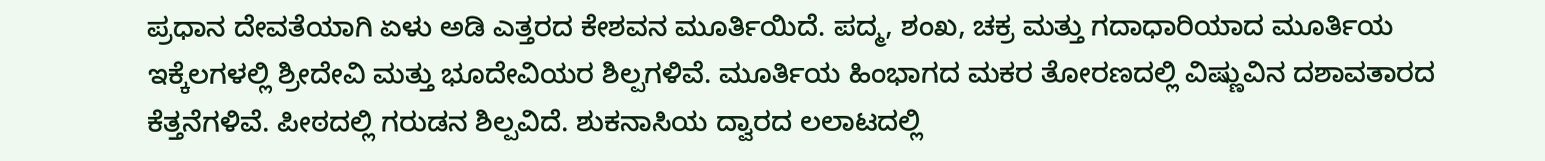ಪ್ರಧಾನ ದೇವತೆಯಾಗಿ ಏಳು ಅಡಿ ಎತ್ತರದ ಕೇಶವನ ಮೂರ್ತಿಯಿದೆ. ಪದ್ಮ, ಶಂಖ, ಚಕ್ರ ಮತ್ತು ಗದಾಧಾರಿಯಾದ ಮೂರ್ತಿಯ ಇಕ್ಕೆಲಗಳಲ್ಲಿ ಶ್ರೀದೇವಿ ಮತ್ತು ಭೂದೇವಿಯರ ಶಿಲ್ಪಗಳಿವೆ. ಮೂರ್ತಿಯ ಹಿಂಭಾಗದ ಮಕರ ತೋರಣದಲ್ಲಿ ವಿಷ್ಣುವಿನ ದಶಾವತಾರದ ಕೆತ್ತನೆಗಳಿವೆ. ಪೀಠದಲ್ಲಿ ಗರುಡನ ಶಿಲ್ಪವಿದೆ. ಶುಕನಾಸಿಯ ದ್ವಾರದ ಲಲಾಟದಲ್ಲಿ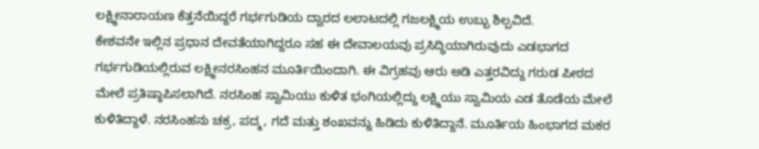ಲಕ್ಷ್ಮೀನಾರಾಯಣ ಕೆತ್ತನೆಯಿದ್ದರೆ ಗರ್ಭಗುಡಿಯ ದ್ವಾರದ ಲಲಾಟದಲ್ಲಿ ಗಜಲಕ್ಷ್ಮಿಯ ಉಬ್ಬು ಶಿಲ್ಪವಿದೆ.
ಕೇಶವನೇ ಇಲ್ಲಿನ ಪ್ರಧಾನ ದೇವತೆಯಾಗಿದ್ದರೂ ಸಹ ಈ ದೇವಾಲಯವು ಪ್ರಸಿದ್ಧಿಯಾಗಿರುವುದು ಎಡಭಾಗದ ಗರ್ಭಗುಡಿಯಲ್ಲಿರುವ ಲಕ್ಷ್ಮೀನರಸಿಂಹನ ಮೂರ್ತಿಯಿಂದಾಗಿ. ಈ ವಿಗ್ರಹವು ಆರು ಅಡಿ ಎತ್ತರವಿದ್ದು ಗರುಡ ಪೀಠದ ಮೇಲೆ ಪ್ರತಿಷ್ಠಾಪಿಸಲಾಗಿದೆ. ನರಸಿಂಹ ಸ್ವಾಮಿಯು ಕುಳಿತ ಭಂಗಿಯಲ್ಲಿದ್ದು ಲಕ್ಷ್ಮಿಯು ಸ್ವಾಮಿಯ ಎಡ ತೊಡೆಯ ಮೇಲೆ ಕುಳಿತಿದ್ದಾಳೆ. ನರಸಿಂಹನು ಚಕ್ರ, ಪದ್ಮ, ಗದೆ ಮತ್ತು ಶಂಖವನ್ನು ಹಿಡಿದು ಕುಳಿತಿದ್ದಾನೆ. ಮೂರ್ತಿಯ ಹಿಂಭಾಗದ ಮಕರ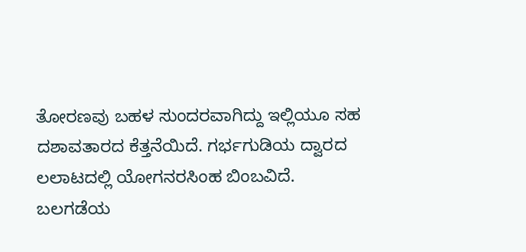ತೋರಣವು ಬಹಳ ಸುಂದರವಾಗಿದ್ದು ಇಲ್ಲಿಯೂ ಸಹ ದಶಾವತಾರದ ಕೆತ್ತನೆಯಿದೆ. ಗರ್ಭಗುಡಿಯ ದ್ವಾರದ ಲಲಾಟದಲ್ಲಿ ಯೋಗನರಸಿಂಹ ಬಿಂಬವಿದೆ.
ಬಲಗಡೆಯ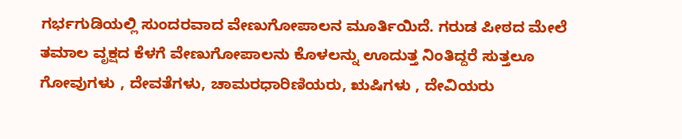ಗರ್ಭಗುಡಿಯಲ್ಲಿ ಸುಂದರವಾದ ವೇಣುಗೋಪಾಲನ ಮೂರ್ತಿಯಿದೆ. ಗರುಡ ಪೀಠದ ಮೇಲೆ ತಮಾಲ ವೃಕ್ಷದ ಕೆಳಗೆ ವೇಣುಗೋಪಾಲನು ಕೊಳಲನ್ನು ಊದುತ್ತ ನಿಂತಿದ್ದರೆ ಸುತ್ತಲೂ ಗೋವುಗಳು , ದೇವತೆಗಳು, ಚಾಮರಧಾರಿಣಿಯರು, ಋಷಿಗಳು , ದೇವಿಯರು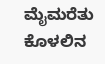ಮೈಮರೆತು ಕೊಳಲಿನ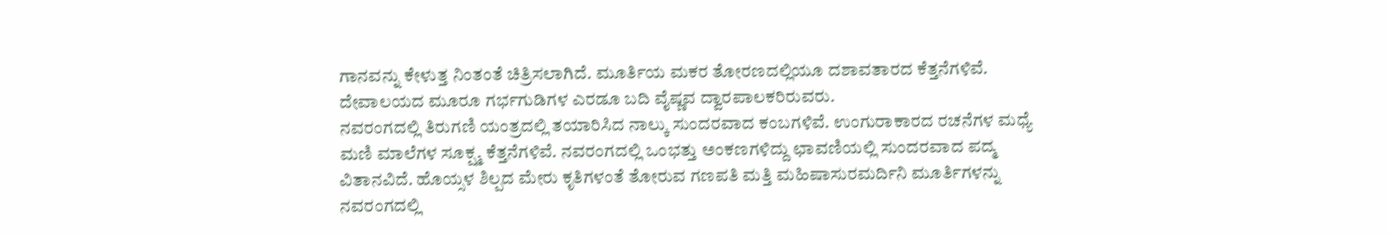ಗಾನವನ್ನು ಕೇಳುತ್ತ ನಿಂತಂತೆ ಚಿತ್ರಿಸಲಾಗಿದೆ. ಮೂರ್ತಿಯ ಮಕರ ತೋರಣದಲ್ಲಿಯೂ ದಶಾವತಾರದ ಕೆತ್ತನೆಗಳಿವೆ. ದೇವಾಲಯದ ಮೂರೂ ಗರ್ಭಗುಡಿಗಳ ಎರಡೂ ಬದಿ ವೈಷ್ಣವ ದ್ವಾರಪಾಲಕರಿರುವರು.
ನವರಂಗದಲ್ಲಿ ತಿರುಗಣಿ ಯಂತ್ರದಲ್ಲಿ ತಯಾರಿಸಿದ ನಾಲ್ಕು ಸುಂದರವಾದ ಕಂಬಗಳಿವೆ. ಉಂಗುರಾಕಾರದ ರಚನೆಗಳ ಮಧ್ಯೆ ಮಣಿ ಮಾಲೆಗಳ ಸೂಕ್ಷ್ಮ ಕೆತ್ತನೆಗಳಿವೆ. ನವರಂಗದಲ್ಲಿ ಒಂಭತ್ತು ಅಂಕಣಗಳಿದ್ದು ಛಾವಣಿಯಲ್ಲಿ ಸುಂದರವಾದ ಪದ್ಮ ವಿತಾನವಿದೆ. ಹೊಯ್ಸಳ ಶಿಲ್ಪದ ಮೇರು ಕೃತಿಗಳಂತೆ ತೋರುವ ಗಣಪತಿ ಮತ್ತಿ ಮಹಿಷಾಸುರಮರ್ದಿನಿ ಮೂರ್ತಿಗಳನ್ನು ನವರಂಗದಲ್ಲಿ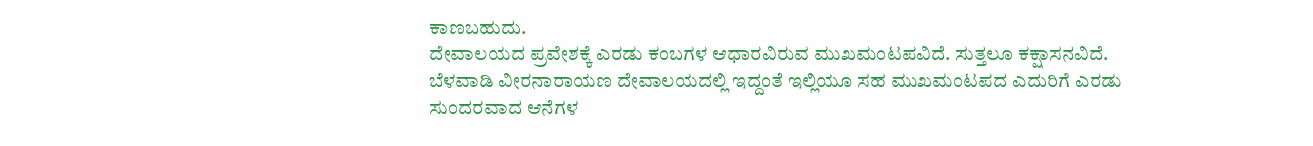ಕಾಣಬಹುದು.
ದೇವಾಲಯದ ಪ್ರವೇಶಕ್ಕೆ ಎರಡು ಕಂಬಗಳ ಆಧಾರವಿರುವ ಮುಖಮಂಟಪವಿದೆ. ಸುತ್ತಲೂ ಕಕ್ಷಾಸನವಿದೆ. ಬೆಳವಾಡಿ ವೀರನಾರಾಯಣ ದೇವಾಲಯದಲ್ಲಿ ಇದ್ದಂತೆ ಇಲ್ಲಿಯೂ ಸಹ ಮುಖಮಂಟಪದ ಎದುರಿಗೆ ಎರಡು ಸುಂದರವಾದ ಆನೆಗಳ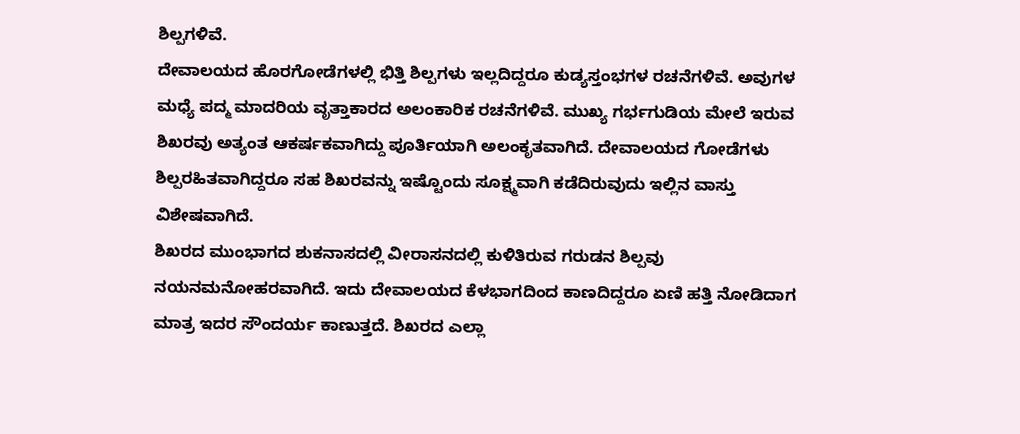ಶಿಲ್ಪಗಳಿವೆ.
ದೇವಾಲಯದ ಹೊರಗೋಡೆಗಳಲ್ಲಿ ಭಿತ್ತಿ ಶಿಲ್ಪಗಳು ಇಲ್ಲದಿದ್ದರೂ ಕುಡ್ಯಸ್ತಂಭಗಳ ರಚನೆಗಳಿವೆ. ಅವುಗಳ ಮಧ್ಯೆ ಪದ್ಮ ಮಾದರಿಯ ವೃತ್ತಾಕಾರದ ಅಲಂಕಾರಿಕ ರಚನೆಗಳಿವೆ. ಮುಖ್ಯ ಗರ್ಭಗುಡಿಯ ಮೇಲೆ ಇರುವ ಶಿಖರವು ಅತ್ಯಂತ ಆಕರ್ಷಕವಾಗಿದ್ದು ಪೂರ್ತಿಯಾಗಿ ಅಲಂಕೃತವಾಗಿದೆ. ದೇವಾಲಯದ ಗೋಡೆಗಳು ಶಿಲ್ಪರಹಿತವಾಗಿದ್ದರೂ ಸಹ ಶಿಖರವನ್ನು ಇಷ್ಟೊಂದು ಸೂಕ್ಷ್ಮವಾಗಿ ಕಡೆದಿರುವುದು ಇಲ್ಲಿನ ವಾಸ್ತು ವಿಶೇಷವಾಗಿದೆ.
ಶಿಖರದ ಮುಂಭಾಗದ ಶುಕನಾಸದಲ್ಲಿ ವೀರಾಸನದಲ್ಲಿ ಕುಳಿತಿರುವ ಗರುಡನ ಶಿಲ್ಪವು ನಯನಮನೋಹರವಾಗಿದೆ. ಇದು ದೇವಾಲಯದ ಕೆಳಭಾಗದಿಂದ ಕಾಣದಿದ್ದರೂ ಏಣಿ ಹತ್ತಿ ನೋಡಿದಾಗ ಮಾತ್ರ ಇದರ ಸೌಂದರ್ಯ ಕಾಣುತ್ತದೆ. ಶಿಖರದ ಎಲ್ಲಾ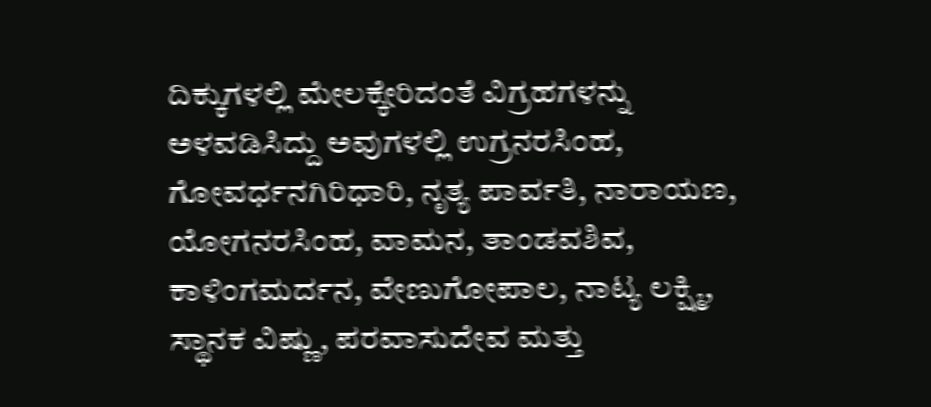ದಿಕ್ಕುಗಳಲ್ಲಿ ಮೇಲಕ್ಕೇರಿದಂತೆ ವಿಗ್ರಹಗಳನ್ನು ಅಳವಡಿಸಿದ್ದು ಅವುಗಳಲ್ಲಿ ಉಗ್ರನರಸಿಂಹ, ಗೋವರ್ಧನಗಿರಿಧಾರಿ, ನೃತ್ಯ ಪಾರ್ವತಿ, ನಾರಾಯಣ, ಯೋಗನರಸಿಂಹ, ವಾಮನ, ತಾಂಡವಶಿವ, ಕಾಳಿಂಗಮರ್ದನ, ವೇಣುಗೋಪಾಲ, ನಾಟ್ಯ ಲಕ್ಷ್ಮಿ, ಸ್ಥಾನಕ ವಿಷ್ಣು, ಪರವಾಸುದೇವ ಮತ್ತು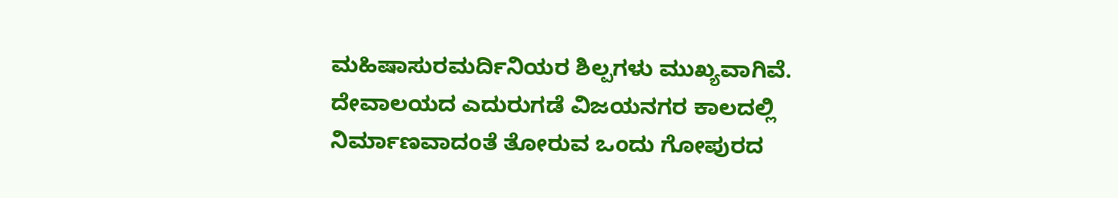ಮಹಿಷಾಸುರಮರ್ದಿನಿಯರ ಶಿಲ್ಪಗಳು ಮುಖ್ಯವಾಗಿವೆ. ದೇವಾಲಯದ ಎದುರುಗಡೆ ವಿಜಯನಗರ ಕಾಲದಲ್ಲಿ ನಿರ್ಮಾಣವಾದಂತೆ ತೋರುವ ಒಂದು ಗೋಪುರದ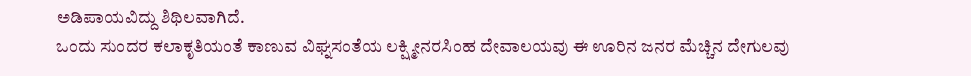ಅಡಿಪಾಯವಿದ್ದು ಶಿಥಿಲವಾಗಿದೆ.
ಒಂದು ಸುಂದರ ಕಲಾಕೃತಿಯಂತೆ ಕಾಣುವ ವಿಘ್ನಸಂತೆಯ ಲಕ್ಷ್ಮೀನರಸಿಂಹ ದೇವಾಲಯವು ಈ ಊರಿನ ಜನರ ಮೆಚ್ಚಿನ ದೇಗುಲವು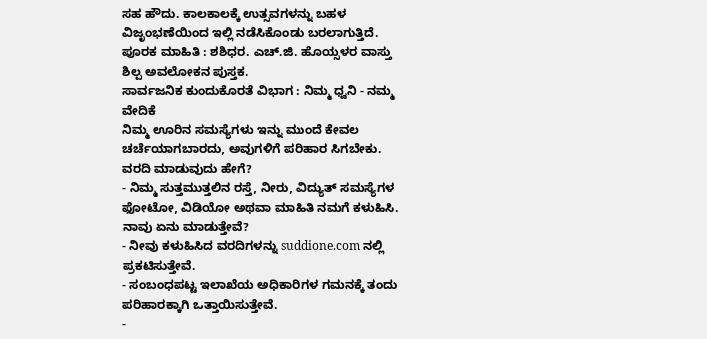ಸಹ ಹೌದು. ಕಾಲಕಾಲಕ್ಕೆ ಉತ್ಸವಗಳನ್ನು ಬಹಳ ವಿಜೃಂಭಣೆಯಿಂದ ಇಲ್ಲಿ ನಡೆಸಿಕೊಂಡು ಬರಲಾಗುತ್ತಿದೆ.
ಪೂರಕ ಮಾಹಿತಿ : ಶಶಿಧರ. ಎಚ್.ಜಿ. ಹೊಯ್ಸಳರ ವಾಸ್ತು ಶಿಲ್ಪ ಅವಲೋಕನ ಪುಸ್ತಕ.
ಸಾರ್ವಜನಿಕ ಕುಂದುಕೊರತೆ ವಿಭಾಗ : ನಿಮ್ಮ ಧ್ವನಿ - ನಮ್ಮ ವೇದಿಕೆ
ನಿಮ್ಮ ಊರಿನ ಸಮಸ್ಯೆಗಳು ಇನ್ನು ಮುಂದೆ ಕೇವಲ ಚರ್ಚೆಯಾಗಬಾರದು, ಅವುಗಳಿಗೆ ಪರಿಹಾರ ಸಿಗಬೇಕು.
ವರದಿ ಮಾಡುವುದು ಹೇಗೆ?
- ನಿಮ್ಮ ಸುತ್ತಮುತ್ತಲಿನ ರಸ್ತೆ, ನೀರು, ವಿದ್ಯುತ್ ಸಮಸ್ಯೆಗಳ ಫೋಟೋ, ವಿಡಿಯೋ ಅಥವಾ ಮಾಹಿತಿ ನಮಗೆ ಕಳುಹಿಸಿ.
ನಾವು ಏನು ಮಾಡುತ್ತೇವೆ?
- ನೀವು ಕಳುಹಿಸಿದ ವರದಿಗಳನ್ನು suddione.com ನಲ್ಲಿ ಪ್ರಕಟಿಸುತ್ತೇವೆ.
- ಸಂಬಂಧಪಟ್ಟ ಇಲಾಖೆಯ ಅಧಿಕಾರಿಗಳ ಗಮನಕ್ಕೆ ತಂದು ಪರಿಹಾರಕ್ಕಾಗಿ ಒತ್ತಾಯಿಸುತ್ತೇವೆ.
-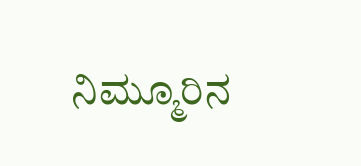ನಿಮ್ಮೂರಿನ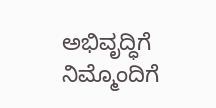ಅಭಿವೃದ್ಧಿಗೆ ನಿಮ್ಮೊಂದಿಗೆ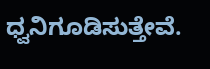ಧ್ವನಿಗೂಡಿಸುತ್ತೇವೆ.